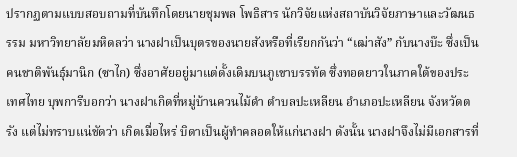ปรากฏตามแบบสอบถามที่บันทึกโดยนายชุมพล โพธิสาร นักวิจัยแห่งสถาบันวิจัยภาษาและวัฒนธรรม มหาวิทยาลัยมหิดลว่า นางฝาเป็นบุตรของนายสังหรือที่เรียกกันว่า “เฒ่าสัง” กับนางบ๊ะ ซึ่งเป็นคนชาติพันธุ์มานิก (ซาไก) ซึ่งอาศัยอยู่มาแต่ดั้งเดิมบนภูเขาบรรทัด ซึ่งทอดยาวในภาคใต้ของประเทศไทย บุพการีบอกว่า นางฝาเกิดที่หมู่บ้านควนไม้ดำ ตำบลปะเหลียน อำเภอปะเหลียน จังหวัดตรัง แต่ไม่ทราบแน่ชัดว่า เกิดเมื่อไหร่ บิดาเป็นผู้ทำคลอดให้แก่นางฝา ดังนั้น นางฝาจึงไม่มีเอกสารที่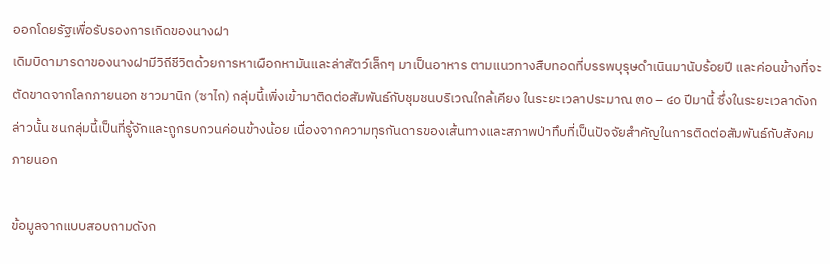ออกโดยรัฐเพื่อรับรองการเกิดของนางฝา
เดิมบิดามารดาของนางฝามีวิถีชีวิตด้วยการหาเผือกหามันและล่าสัตว์เล็กๆ มาเป็นอาหาร ตามแนวทางสืบทอดที่บรรพบุรุษดำเนินมานับร้อยปี และค่อนข้างที่จะตัดขาดจากโลกภายนอก ชาวมานิก (ซาไก) กลุ่มนี้เพิ่งเข้ามาติดต่อสัมพันธ์กับชุมชนบริเวณใกล้เคียง ในระยะเวลาประมาณ ๓๐ – ๔๐ ปีมานี้ ซึ่งในระยะเวลาดังกล่าวนั้น ชนกลุ่มนี้เป็นที่รู้จักและถูกรบกวนค่อนข้างน้อย เนื่องจากความทุรกันดารของเส้นทางและสภาพป่าทึบที่เป็นปัจจัยสำคัญในการติดต่อสัมพันธ์กับสังคมภายนอก

ข้อมูลจากแบบสอบถามดังก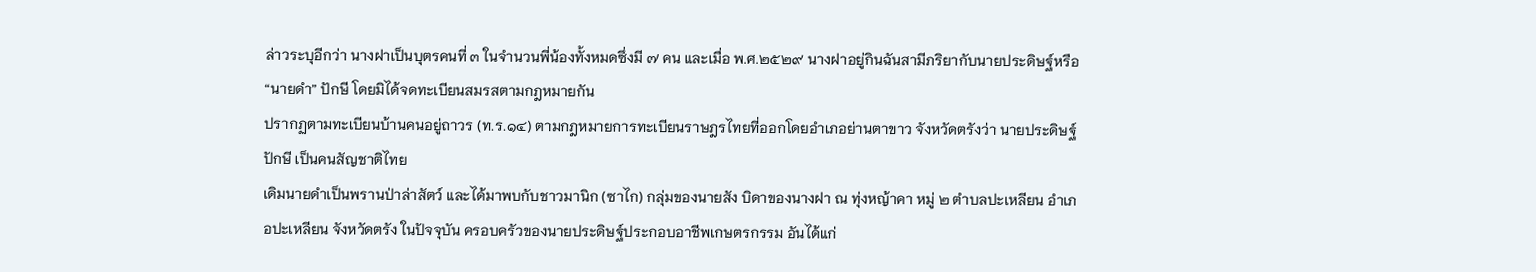ล่าวระบุอีกว่า นางฝาเป็นบุตรคนที่ ๓ ในจำนวนพี่น้องทั้งหมดซึ่งมี ๗ คน และเมื่อ พ.ศ.๒๕๒๙ นางฝาอยู่กินฉันสามีภริยากับนายประดิษฐ์หรือ “นายดำ” ปักษี โดยมิได้จดทะเบียนสมรสตามกฎหมายกัน
ปรากฏตามทะเบียนบ้านคนอยู่ถาวร (ท.ร.๑๔) ตามกฎหมายการทะเบียนราษฎรไทยที่ออกโดยอำเภอย่านตาขาว จังหวัดตรังว่า นายประดิษฐ์ ปักษี เป็นคนสัญชาติไทย
เดิมนายดำเป็นพรานป่าล่าสัตว์ และได้มาพบกับชาวมานิก (ซาไก) กลุ่มของนายสัง บิดาของนางฝา ณ ทุ่งหญ้าคา หมู่ ๒ ตำบลปะเหลียน อำเภอปะเหลียน จังหวัดตรัง ในปัจจุบัน ครอบครัวของนายประดิษฐ์ประกอบอาชีพเกษตรกรรม อันได้แก่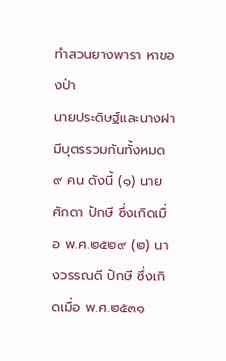ทำสวนยางพารา หาของป่า
นายประดิษฐ์และนางฝามีบุตรรวมกันทั้งหมด ๙ คน ดังนี้ (๑) นายศักดา ปักษี ซึ่งเกิดเมื่อ พ.ศ.๒๕๒๙ (๒) นางวรรณดี ปักษี ซึ่งเกิดเมื่อ พ.ศ.๒๕๓๑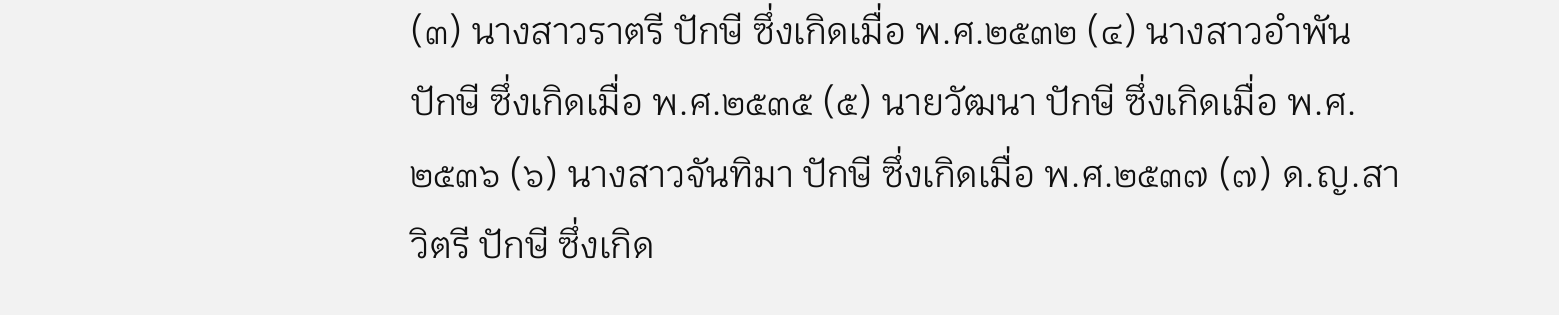(๓) นางสาวราตรี ปักษี ซึ่งเกิดเมื่อ พ.ศ.๒๕๓๒ (๔) นางสาวอำพัน ปักษี ซึ่งเกิดเมื่อ พ.ศ.๒๕๓๕ (๕) นายวัฒนา ปักษี ซึ่งเกิดเมื่อ พ.ศ.๒๕๓๖ (๖) นางสาวจันทิมา ปักษี ซึ่งเกิดเมื่อ พ.ศ.๒๕๓๗ (๗) ด.ญ.สาวิตรี ปักษี ซึ่งเกิด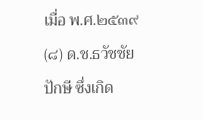เมื่อ พ.ศ.๒๕๓๙ (๘) ด.ช.ธวัชชัย ปักษี ซึ่งเกิด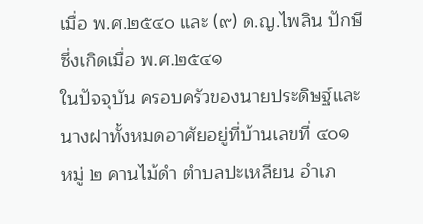เมื่อ พ.ศ.๒๕๔๐ และ (๙) ด.ญ.ไพลิน ปักษี ซึ่งเกิดเมื่อ พ.ศ.๒๕๔๑
ในปัจจุบัน ครอบครัวของนายประดิษฐ์และนางฝาทั้งหมดอาศัยอยู่ที่บ้านเลขที่ ๔๐๑ หมู่ ๒ คานไม้ดำ ตำบลปะเหลียน อำเภ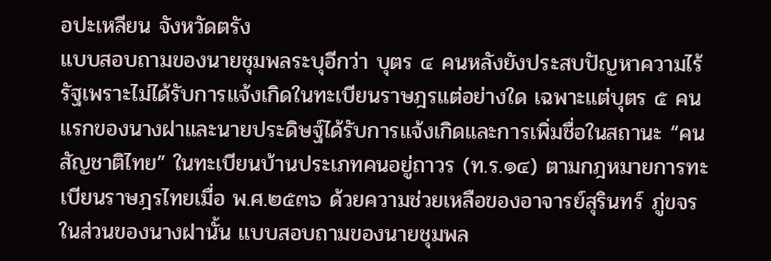อปะเหลียน จังหวัดตรัง
แบบสอบถามของนายชุมพลระบุอีกว่า บุตร ๔ คนหลังยังประสบปัญหาความไร้รัฐเพราะไม่ได้รับการแจ้งเกิดในทะเบียนราษฎรแต่อย่างใด เฉพาะแต่บุตร ๕ คนแรกของนางฝาและนายประดิษฐ์ได้รับการแจ้งเกิดและการเพิ่มชื่อในสถานะ “คนสัญชาติไทย” ในทะเบียนบ้านประเภทคนอยู่ถาวร (ท.ร.๑๔) ตามกฎหมายการทะเบียนราษฎรไทยเมื่อ พ.ศ.๒๕๓๖ ด้วยความช่วยเหลือของอาจารย์สุรินทร์ ภู่ขจร
ในส่วนของนางฝานั้น แบบสอบถามของนายชุมพล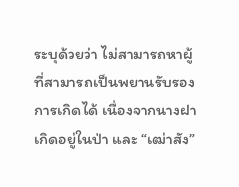ระบุด้วยว่า ไม่สามารถหาผู้ที่สามารถเป็นพยานรับรองการเกิดได้ เนื่องจากนางฝาเกิดอยู่ในป่า และ “เฒ่าสัง”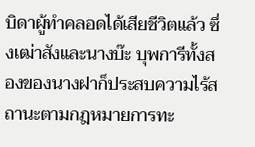บิดาผู้ทำคลอดได้เสียชีวิตแล้ว ซึ่งเฒ่าสังและนางบ๊ะ บุพการีทั้งสองของนางฝาก็ประสบความไร้สถานะตามกฎหมายการทะ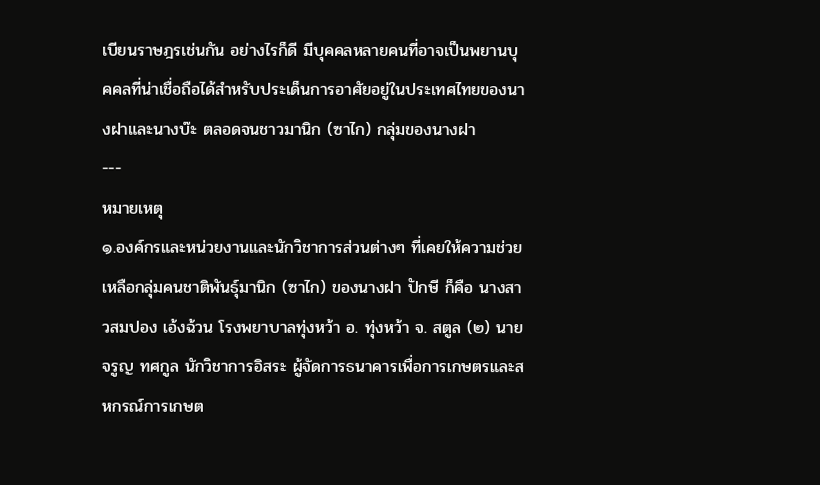เบียนราษฎรเช่นกัน อย่างไรก็ดี มีบุคคลหลายคนที่อาจเป็นพยานบุคคลที่น่าเชื่อถือได้สำหรับประเด็นการอาศัยอยู่ในประเทศไทยของนางฝาและนางบ๊ะ ตลอดจนชาวมานิก (ซาไก) กลุ่มของนางฝา
---
หมายเหตุ
๑.องค์กรและหน่วยงานและนักวิชาการส่วนต่างๆ ที่เคยให้ความช่วยเหลือกลุ่มคนชาติพันธุ์มานิก (ซาไก) ของนางฝา ปักษี ก็คือ นางสาวสมปอง เอ้งฉ้วน โรงพยาบาลทุ่งหว้า อ. ทุ่งหว้า จ. สตูล (๒) นายจรูญ ทศกูล นักวิชาการอิสระ ผู้จัดการธนาคารเพื่อการเกษตรและสหกรณ์การเกษต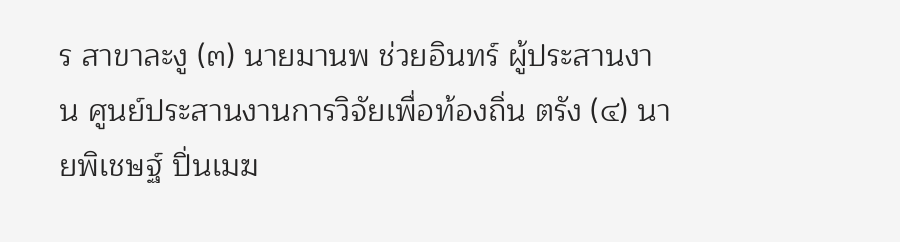ร สาขาละงู (๓) นายมานพ ช่วยอินทร์ ผู้ประสานงาน ศูนย์ประสานงานการวิจัยเพื่อท้องถิ่น ตรัง (๔) นายพิเชษฐ์ ปิ่นเมฆ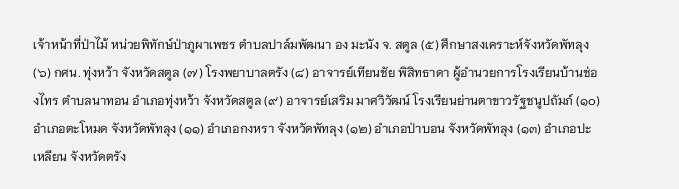เจ้าหน้าที่ป่าไม้ หน่วยพิทักษ์ป่าภูผาเพชร ตำบลปาล์มพัฒนา อง มะนัง จ. สตูล (๕) ศึกษาสงเคราะห์จังหวัดพัทลุง (๖) กศน. ทุ่งหว้า จังหวัดสตูล (๗) โรงพยาบาลตรัง (๘) อาจารย์เทียนชัย พิสิทธาดา ผู้อำนวยการโรงเรียนบ้านช่องไทร ตำบลนาทอน อำเภอทุ่งหว้า จังหวัดสตูล (๙) อาจารย์เสริม มาศวิวัฒน์ โรงเรียนย่านตาขาวรัฐชนูปถัมภ์ (๑๐) อำเภอตะโหมด จังหวัดพัทลุง (๑๑) อำเภอกงหรา จังหวัดพัทลุง (๑๒) อำเภอป่าบอน จังหวัดพัทลุง (๑๓) อำเภอปะเหลียน จังหวัดตรัง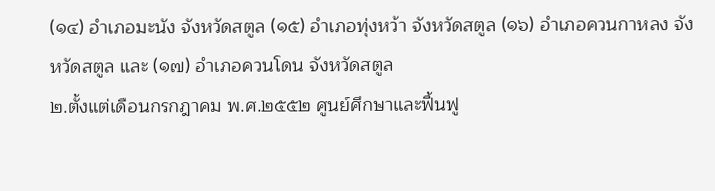(๑๔) อำเภอมะนัง จังหวัดสตูล (๑๕) อำเภอทุ่งหว้า จังหวัดสตูล (๑๖) อำเภอควนกาหลง จังหวัดสตูล และ (๑๗) อำเภอควนโดน จังหวัดสตูล
๒.ตั้งแต่เดือนกรกฎาคม พ.ศ.๒๕๕๒ ศูนย์ศึกษาและฟื้นฟู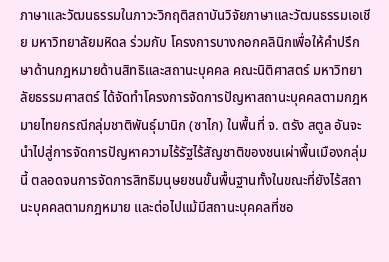ภาษาและวัฒนธรรมในภาวะวิกฤติสถาบันวิจัยภาษาและวัฒนธรรมเอเชีย มหาวิทยาลัยมหิดล ร่วมกับ โครงการบางกอกคลินิกเพื่อให้คำปรึกษาด้านกฎหมายด้านสิทธิและสถานะบุคคล คณะนิติศาสตร์ มหาวิทยาลัยธรรมศาสตร์ ได้จัดทำโครงการจัดการปัญหาสถานะบุคคลตามกฎหมายไทยกรณีกลุ่มชาติพันธุ์มานิก (ซาไก) ในพื้นที่ จ. ตรัง สตูล อันจะนำไปสู่การจัดการปัญหาความไร้รัฐไร้สัญชาติของชนเผ่าพื้นเมืองกลุ่มนี้ ตลอดจนการจัดการสิทธิมนุษยชนขั้นพื้นฐานทั้งในขณะที่ยังไร้สถานะบุคคลตามกฎหมาย และต่อไปแม้มีสถานะบุคคลที่ชอ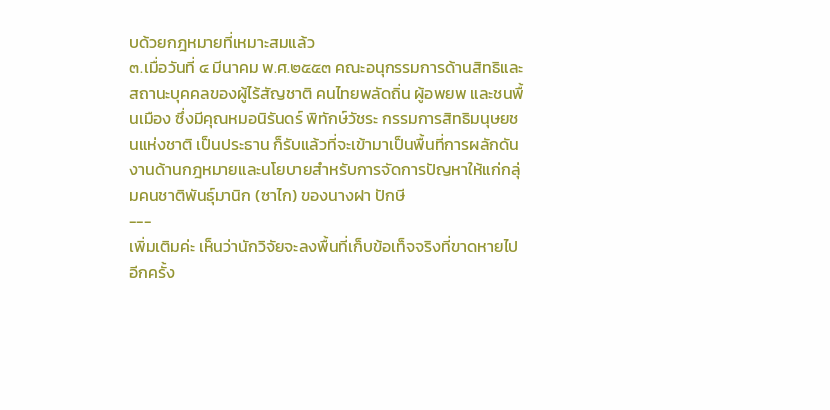บด้วยกฎหมายที่เหมาะสมแล้ว
๓.เมื่อวันที่ ๔ มีนาคม พ.ศ.๒๕๕๓ คณะอนุกรรมการด้านสิทธิและสถานะบุคคลของผู้ไร้สัญชาติ คนไทยพลัดถิ่น ผู้อพยพ และชนพื้นเมือง ซึ่งมีคุณหมอนิรันดร์ พิทักษ์วัชระ กรรมการสิทธิมนุษยชนแห่งชาติ เป็นประธาน ก็รับแล้วที่จะเข้ามาเป็นพื้นที่การผลักดันงานด้านกฎหมายและนโยบายสำหรับการจัดการปัญหาให้แก่กลุ่มคนชาติพันธุ์มานิก (ซาไก) ของนางฝา ปักษี
---
เพิ่มเติมค่ะ เห็นว่านักวิจัยจะลงพื้นที่เก็บข้อเท็จจริงที่ขาดหายไปอีกครั้ง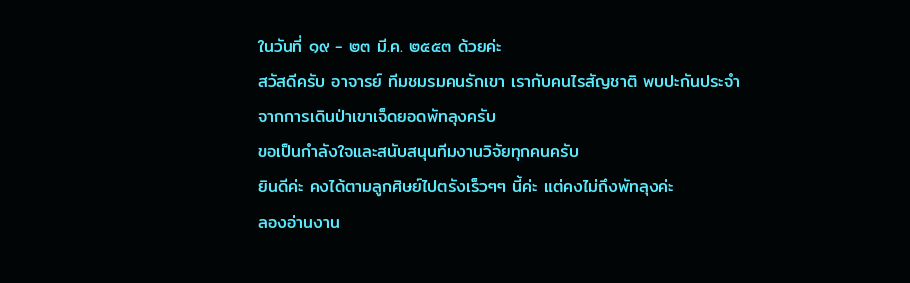ในวันที่ ๑๙ - ๒๓ มี.ค. ๒๕๕๓ ด้วยค่ะ
สวัสดีครับ อาจารย์ ทีมชมรมคนรักเขา เรากับคนไรสัญชาติ พบปะกันประจำ
จากการเดินป่าเขาเจ็ดยอดพัทลุงครับ
ขอเป็นกำลังใจและสนับสนุนทีมงานวิจัยทุกคนครับ
ยินดีค่ะ คงได้ตามลูกศิษย์ไปตรังเร็วๆๆ นี้ค่ะ แต่คงไม่ถึงพัทลุงค่ะ
ลองอ่านงาน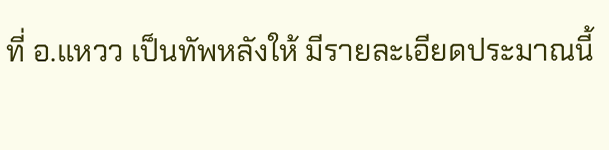ที่ อ.แหวว เป็นทัพหลังให้ มีรายละเอียดประมาณนี้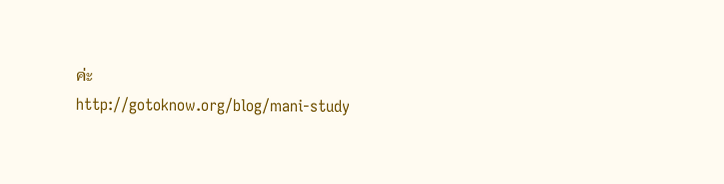ค่ะ
http://gotoknow.org/blog/mani-study